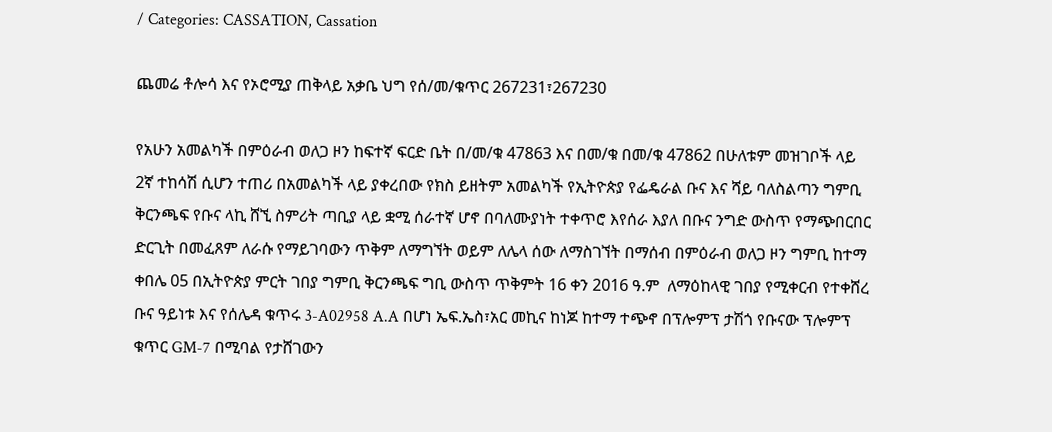/ Categories: CASSATION, Cassation

ጨመሬ ቶሎሳ እና የኦሮሚያ ጠቅላይ አቃቤ ህግ የሰ/መ/ቁጥር 267231፣267230

የአሁን አመልካች በምዕራብ ወለጋ ዞን ከፍተኛ ፍርድ ቤት በ/መ/ቁ 47863 እና በመ/ቁ በመ/ቁ 47862 በሁለቱም መዝገቦች ላይ 2ኛ ተከሳሽ ሲሆን ተጠሪ በአመልካች ላይ ያቀረበው የክስ ይዘትም አመልካች የኢትዮጵያ የፌዴራል ቡና እና ሻይ ባለስልጣን ግምቢ ቅርንጫፍ የቡና ላኪ ሸኚ ስምሪት ጣቢያ ላይ ቋሚ ሰራተኛ ሆኖ በባለሙያነት ተቀጥሮ እየሰራ እያለ በቡና ንግድ ውስጥ የማጭበርበር ድርጊት በመፈጸም ለራሱ የማይገባውን ጥቅም ለማግኘት ወይም ለሌላ ሰው ለማስገኘት በማሰብ በምዕራብ ወለጋ ዞን ግምቢ ከተማ ቀበሌ 05 በኢትዮጵያ ምርት ገበያ ግምቢ ቅርንጫፍ ግቢ ውስጥ ጥቅምት 16 ቀን 2016 ዓ.ም  ለማዕከላዊ ገበያ የሚቀርብ የተቀሸረ ቡና ዓይነቱ እና የሰሌዳ ቁጥሩ 3-A02958 A.A በሆነ ኤፍ.ኤስ፣አር መኪና ከነጆ ከተማ ተጭኖ በፕሎምፕ ታሽጎ የቡናው ፕሎምፕ ቁጥር GM-7 በሚባል የታሸገውን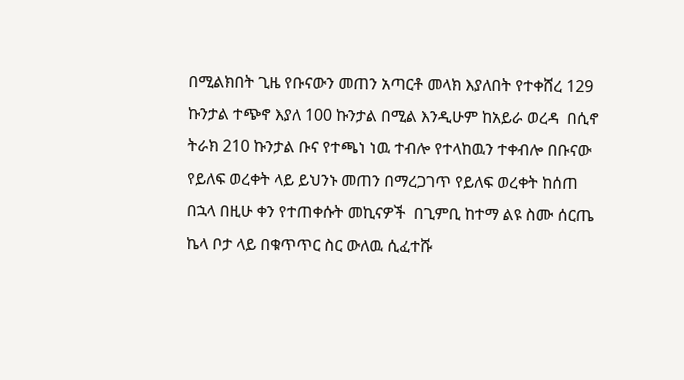በሚልክበት ጊዜ የቡናውን መጠን አጣርቶ መላክ እያለበት የተቀሸረ 129 ኩንታል ተጭኖ እያለ 100 ኩንታል በሚል እንዲሁም ከአይራ ወረዳ  በሲኖ ትራክ 210 ኩንታል ቡና የተጫነ ነዉ ተብሎ የተላከዉን ተቀብሎ በቡናው የይለፍ ወረቀት ላይ ይህንኑ መጠን በማረጋገጥ የይለፍ ወረቀት ከሰጠ በኋላ በዚሁ ቀን የተጠቀሱት መኪናዎች  በጊምቢ ከተማ ልዩ ስሙ ሰርጤ ኬላ ቦታ ላይ በቁጥጥር ስር ውለዉ ሲፈተሹ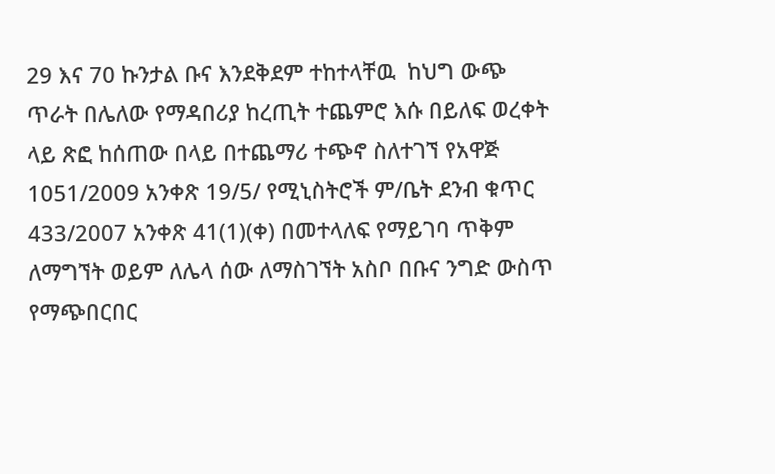29 እና 70 ኩንታል ቡና እንደቅደም ተከተላቸዉ  ከህግ ውጭ ጥራት በሌለው የማዳበሪያ ከረጢት ተጨምሮ እሱ በይለፍ ወረቀት ላይ ጽፎ ከሰጠው በላይ በተጨማሪ ተጭኖ ስለተገኘ የአዋጅ 1051/2009 አንቀጽ 19/5/ የሚኒስትሮች ም/ቤት ደንብ ቁጥር 433/2007 አንቀጽ 41(1)(ቀ) በመተላለፍ የማይገባ ጥቅም ለማግኘት ወይም ለሌላ ሰው ለማስገኘት አስቦ በቡና ንግድ ውስጥ የማጭበርበር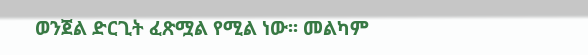ወንጀል ድርጊት ፈጽሟል የሚል ነው፡፡ መልካም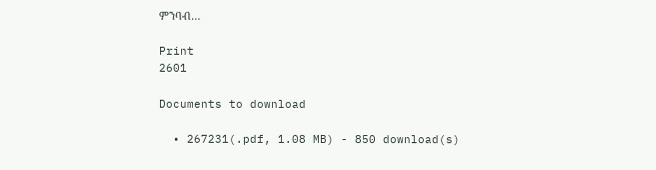ምንባብ…

Print
2601

Documents to download

  • 267231(.pdf, 1.08 MB) - 850 download(s)